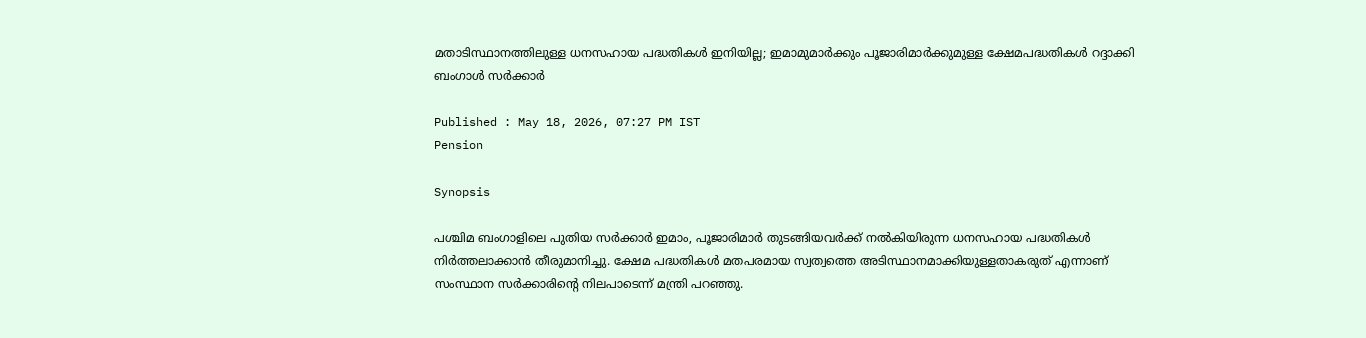മതാടിസ്ഥാനത്തിലുള്ള ധനസഹായ പദ്ധതികൾ ഇനിയില്ല; ഇമാമുമാർക്കും പൂജാരിമാർക്കുമുള്ള ക്ഷേമപദ്ധതികൾ റദ്ദാക്കി ബംഗാൾ സർക്കാർ

Published : May 18, 2026, 07:27 PM IST
Pension

Synopsis

പശ്ചിമ ബംഗാളിലെ പുതിയ സർക്കാർ ഇമാം, പൂജാരിമാർ തുടങ്ങിയവർക്ക് നൽകിയിരുന്ന ധനസഹായ പദ്ധതികൾ നിർത്തലാക്കാൻ തീരുമാനിച്ചു. ക്ഷേമ പദ്ധതികൾ മതപരമായ സ്വത്വത്തെ അടിസ്ഥാനമാക്കിയുള്ളതാകരുത് എന്നാണ് സംസ്ഥാന സർക്കാരിന്റെ നിലപാടെന്ന് മന്ത്രി പറഞ്ഞു.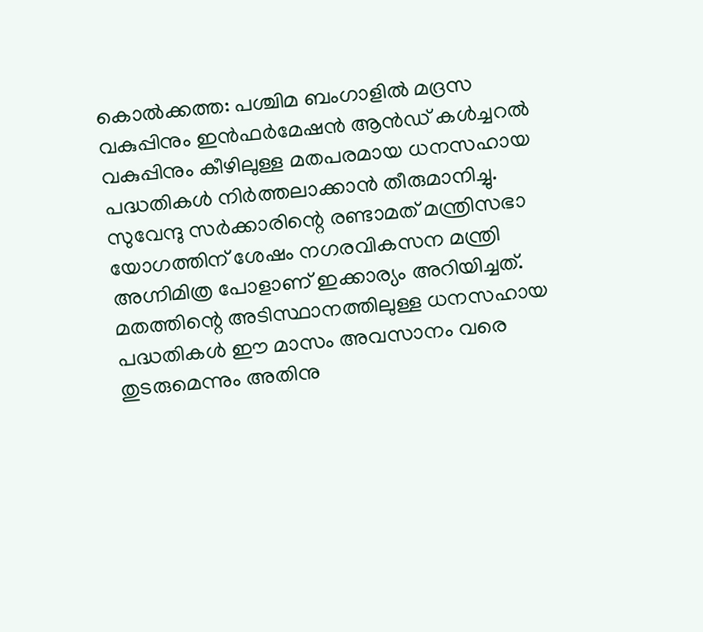കൊൽക്കത്ത: പശ്ചിമ ബംഗാളിൽ മദ്രസ വകുപ്പിനും ഇൻഫർമേഷൻ ആൻഡ് കൾച്ചറൽ വകുപ്പിനും കീഴിലുള്ള മതപരമായ ധനസഹായ പദ്ധതികൾ നിർത്തലാക്കാൻ തീരുമാനിച്ചു. സുവേന്ദു സർക്കാരിന്റെ രണ്ടാമത് മന്ത്രിസഭാ യോഗത്തിന് ശേഷം നഗരവികസന മന്ത്രി അഗ്നിമിത്ര പോളാണ് ഇക്കാര്യം അറിയിച്ചത്. മതത്തിന്റെ അടിസ്ഥാനത്തിലുള്ള ധനസഹായ പദ്ധതികൾ ഈ മാസം അവസാനം വരെ തുടരുമെന്നും അതിനു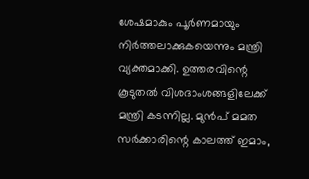ശേഷമാകും പൂർണമായും നിർത്തലാക്കുകയെന്നും മന്ത്രി വ്യക്തമാക്കി. ഉത്തരവിന്റെ കൂടുതൽ വിശദാംശങ്ങളിലേക്ക് മന്ത്രി കടന്നില്ല. മുൻപ് മമത സർക്കാരിന്റെ കാലത്ത് ഇമാം,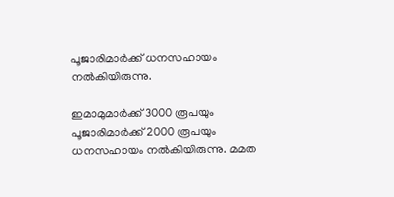പൂജാരിമാർക്ക് ധനസഹായം നൽകിയിരുന്നു.

ഇമാമുമാർക്ക് 3000 രൂപയും പൂജാരിമാർക്ക് 2000 രൂപയും ധനസഹായം നൽകിയിരുന്നു. മമത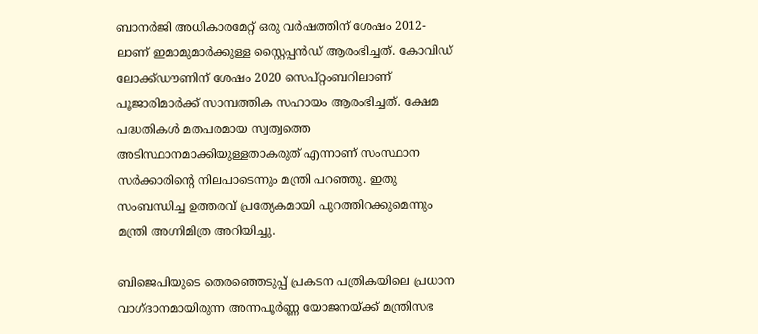ബാനർജി അധികാരമേറ്റ് ഒരു വർഷത്തിന് ശേഷം 2012-ലാണ് ഇമാമുമാർക്കുള്ള സ്റ്റൈപ്പൻഡ് ആരംഭിച്ചത്. കോവിഡ് ലോക്ക്ഡൗണിന് ശേഷം 2020 സെപ്റ്റംബറിലാണ് പൂജാരിമാർക്ക് സാമ്പത്തിക സഹായം ആരംഭിച്ചത്. ക്ഷേമ പദ്ധതികൾ മതപരമായ സ്വത്വത്തെ അടിസ്ഥാനമാക്കിയുള്ളതാകരുത് എന്നാണ് സംസ്ഥാന സർക്കാരിന്റെ നിലപാടെന്നും മന്ത്രി പറഞ്ഞു. ഇതു സംബന്ധിച്ച ഉത്തരവ് പ്രത്യേകമായി പുറത്തിറക്കുമെന്നും മന്ത്രി അഗ്നിമിത്ര അറിയിച്ചു.

ബിജെപിയുടെ തെരഞ്ഞെടുപ്പ് പ്രകടന പത്രികയിലെ പ്രധാന വാഗ്ദാനമായിരുന്ന അന്നപൂർണ്ണ യോജനയ്ക്ക് മന്ത്രിസഭ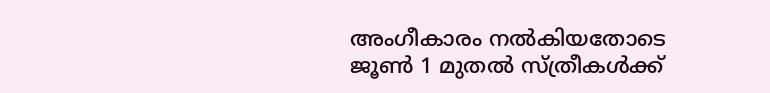അംഗീകാരം നൽകിയതോടെ ജൂൺ 1 മുതൽ സ്ത്രീകൾക്ക്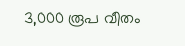3,000 രൂപ വീതം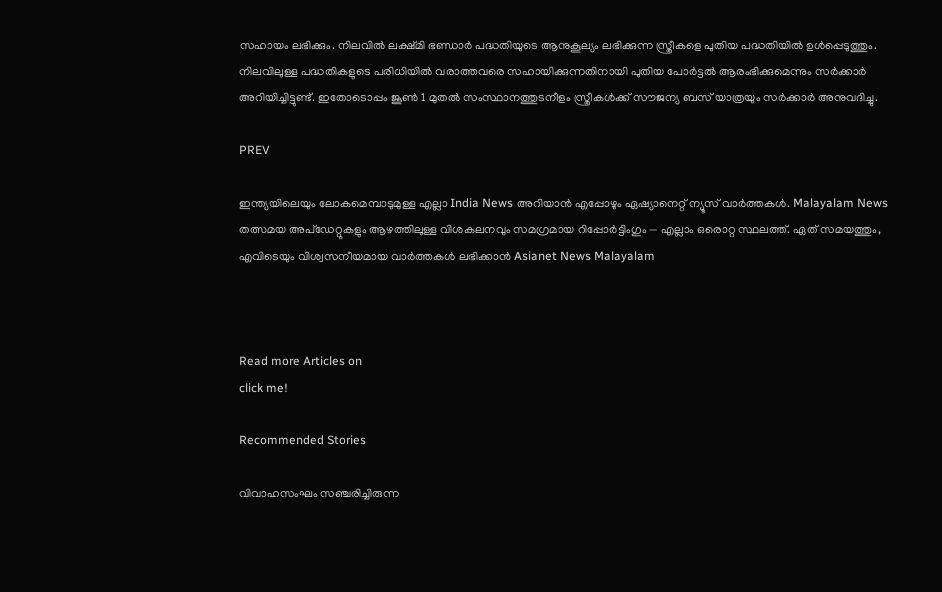സഹായം ലഭിക്കും. നിലവിൽ ലക്ഷ്മി ഭണ്ഡാർ പദ്ധതിയുടെ ആനുകൂല്യം ലഭിക്കുന്ന സ്ത്രീകളെ പുതിയ പദ്ധതിയിൽ ഉൾപ്പെടുത്തും. നിലവിലുള്ള പദ്ധതികളുടെ പരിധിയിൽ വരാത്തവരെ സഹായിക്കുന്നതിനായി പുതിയ പോർട്ടൽ ആരംഭിക്കുമെന്നും സർക്കാർ അറിയിച്ചിട്ടുണ്ട്. ഇതോടൊപ്പം ജൂൺ 1 മുതൽ സംസ്ഥാനത്തുടനീളം സ്ത്രീകൾക്ക് സൗജന്യ ബസ് യാത്രയും സർക്കാർ അനുവദിച്ചു.

PREV

ഇന്ത്യയിലെയും ലോകമെമ്പാടുമുള്ള എല്ലാ India News അറിയാൻ എപ്പോഴും ഏഷ്യാനെറ്റ് ന്യൂസ് വാർത്തകൾ. Malayalam News   തത്സമയ അപ്‌ഡേറ്റുകളും ആഴത്തിലുള്ള വിശകലനവും സമഗ്രമായ റിപ്പോർട്ടിംഗും — എല്ലാം ഒരൊറ്റ സ്ഥലത്ത്. ഏത് സമയത്തും, എവിടെയും വിശ്വസനീയമായ വാർത്തകൾ ലഭിക്കാൻ Asianet News Malayalam



Read more Articles on
click me!

Recommended Stories

വിവാഹസംഘം സഞ്ചരിച്ചിരുന്ന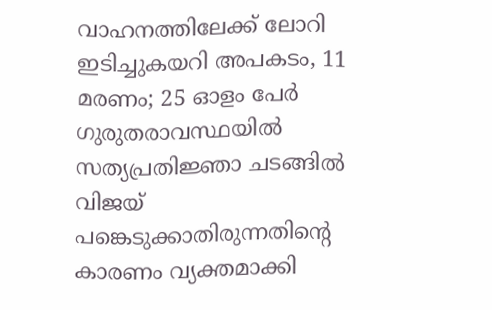വാഹനത്തിലേക്ക് ലോറി ഇടിച്ചുകയറി അപകടം, 11 മരണം; 25 ഓളം പേർ ഗുരുതരാവസ്ഥയിൽ
സത്യപ്രതിജ്ഞാ ചടങ്ങിൽ വിജയ് പങ്കെടുക്കാതിരുന്നതിൻ്റെ കാരണം വ്യക്തമാക്കി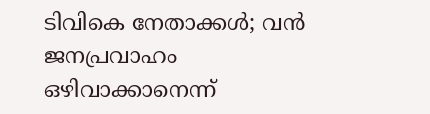ടിവികെ നേതാക്കൾ; വൻ ജനപ്രവാഹം ഒഴിവാക്കാനെന്ന്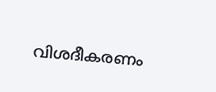വിശദീകരണം